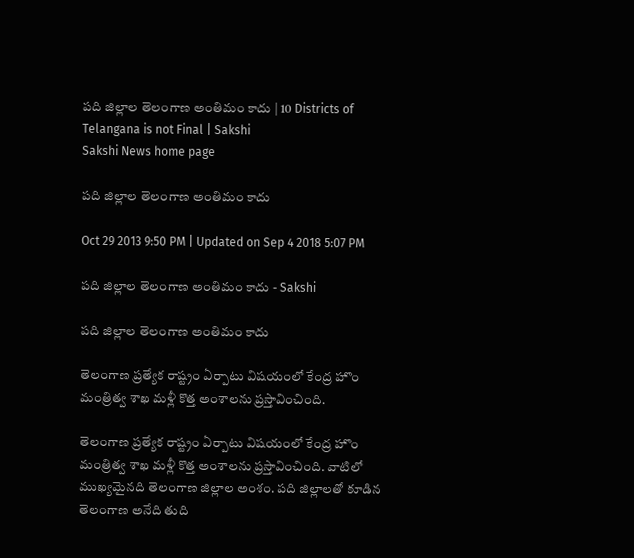పది జిల్లాల తెలంగాణ అంతిమం కాదు | 10 Districts of Telangana is not Final | Sakshi
Sakshi News home page

పది జిల్లాల తెలంగాణ అంతిమం కాదు

Oct 29 2013 9:50 PM | Updated on Sep 4 2018 5:07 PM

పది జిల్లాల తెలంగాణ అంతిమం కాదు - Sakshi

పది జిల్లాల తెలంగాణ అంతిమం కాదు

తెలంగాణ ప్రత్యేక రాష్ట్రం ఏర్పాటు విషయంలో కేంద్ర హొం మంత్రిత్వ శాఖ మళ్లీ కొత్త అంశాలను ప్రస్తావించింది.

తెలంగాణ ప్రత్యేక రాష్ట్రం ఏర్పాటు విషయంలో కేంద్ర హొం మంత్రిత్వ శాఖ మళ్లీ కొత్త అంశాలను ప్రస్తావించింది. వాటిలో ముఖ్యమైనది తెలంగాణ జిల్లాల అంశం. పది జిల్లాలతో కూడిన తెలంగాణ అనేది తుది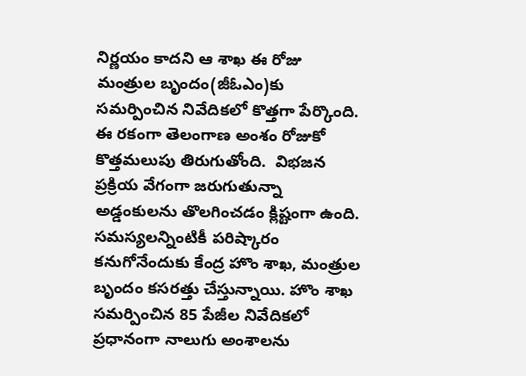నిర్ణయం కాదని ఆ శాఖ ఈ రోజు మంత్రుల బృందం(జీఓఎం)కు సమర్పించిన నివేదికలో కొత్తగా పేర్కొంది. ఈ రకంగా తెలంగాణ అంశం రోజుకో కొత్తమలుపు తిరుగుతోంది.  విభజన ప్రక్రియ వేగంగా జరుగుతున్నా అడ్డంకులను తొలగించడం క్లిష్టంగా ఉంది.  సమస్యలన్నింటికీ పరిష్కారం కనుగోనేందుకు కేంద్ర హొం శాఖ, మంత్రుల బృందం కసరత్తు చేస్తున్నాయి. హొం శాఖ సమర్పించిన 85 పేజీల నివేదికలో ప్రధానంగా నాలుగు అంశాలను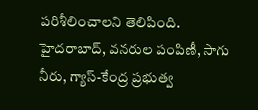పరిశీలించాలని తెలిపింది.  హైదరాబాద్, వనరుల పంపిణీ, సాగు నీరు, గ్యాస్-కేంద్ర ప్రభుత్వ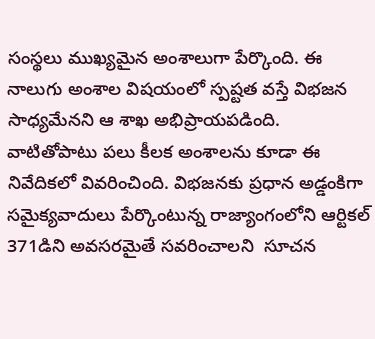సంస్థలు ముఖ్యమైన అంశాలుగా పేర్కొంది. ఈ నాలుగు అంశాల విషయంలో స్పష్టత వస్తే విభజన సాధ్యమేనని ఆ శాఖ అభిప్రాయపడింది. వాటితోపాటు పలు కీలక అంశాలను కూడా ఈ నివేదికలో వివరించింది. విభజనకు ప్రధాన అడ్డంకిగా సమైక్యవాదులు పేర్కొంటున్న రాజ్యాంగంలోని ఆర్టికల్ 371డిని అవసరమైతే సవరించాలని  సూచన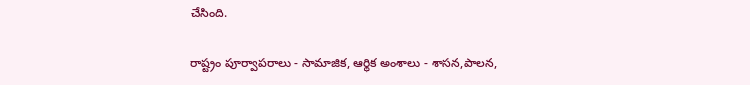చేసింది.

రాష్ట్రం పూర్వాపరాలు - సామాజిక, ఆర్థిక అంశాలు - శాసన,పాలన,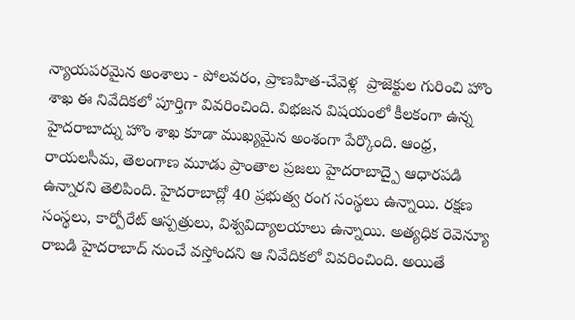న్యాయపరమైన అంశాలు - పోలవరం, ప్రాణహిత-చేవెళ్ల  ప్రాజెక్టుల గురించి హొం శాఖ ఈ నివేదికలో పూర్తిగా వివరించింది. విభజన విషయంలో కీలకంగా ఉన్న హైదరాబాద్ను హొం శాఖ కూడా ముఖ్యమైన అంశంగా పేర్కొంది. ఆంధ్ర, రాయలసీమ, తెలంగాణ మూడు ప్రాంతాల ప్రజలు హైదరాబాద్పై ఆధారపడి ఉన్నారని తెలిపింది. హైదరాబాద్లో 40 ప్రభుత్వ రంగ సంస్థలు ఉన్నాయి. రక్షణ సంస్థలు, కార్పోరేట్ ఆస్పత్రులు, విశ్వవిద్యాలయాలు ఉన్నాయి. అత్యధిక రెవెన్యూ రాబడి హైదరాబాద్ నుంచే వస్తోందని ఆ నివేదికలో వివరించింది. అయితే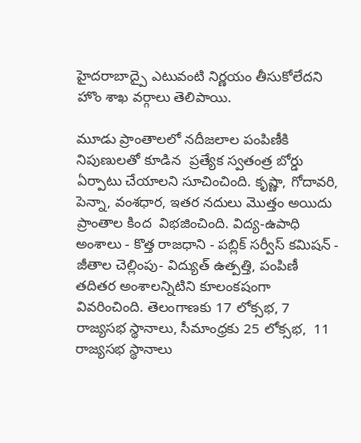హైదరాబాద్పై ఎటువంటి నిర్ణయం తీసుకోలేదని హొం శాఖ వర్గాలు తెలిపాయి.

మూడు ప్రాంతాలలో నదీజలాల పంపిణీకి నిపుణులతో కూడిన  ప్రత్యేక స్వతంత్ర బోర్డు ఏర్పాటు చేయాలని సూచించింది. కృష్ణా, గోదావరి, పెన్నా, వంశధార, ఇతర నదులు మొత్తం అయిదు ప్రాంతాల కింద  విభజించింది. విద్య-ఉపాధి అంశాలు - కొత్త రాజధాని - పబ్లిక్ సర్వీస్ కమిషన్ - జీతాల చెల్లింపు- విద్యుత్ ఉత్పత్తి, పంపిణీ తదితర అంశాలన్నిటిని కూలంకషంగా వివరించింది. తెలంగాణకు 17 లోక్సభ, 7 రాజ్యసభ స్థానాలు, సీమాంధ్రకు 25 లోక్సభ,  11 రాజ్యసభ స్థానాలు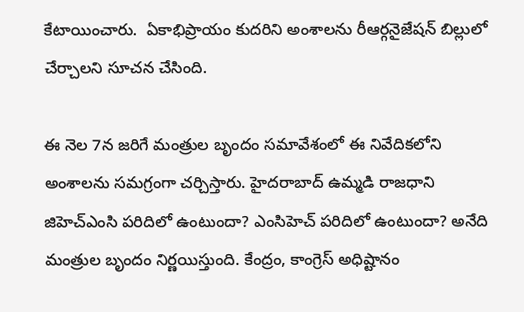కేటాయించారు.  ఏకాభిప్రాయం కుదరిని అంశాలను రీఆర్గనైజేషన్ బిల్లులో చేర్చాలని సూచన చేసింది.

ఈ నెల 7న జరిగే మంత్రుల బృందం సమావేశంలో ఈ నివేదికలోని అంశాలను సమగ్రంగా చర్చిస్తారు. హైదరాబాద్ ఉమ్మడి రాజధాని జిహెచ్ఎంసి పరిదిలో ఉంటుందా? ఎంసిహెచ్ పరిదిలో ఉంటుందా? అనేది మంత్రుల బృందం నిర్ణయిస్తుంది. కేంద్రం, కాంగ్రెస్ అధిష్టానం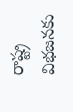రాష్ట్ర విభజనకు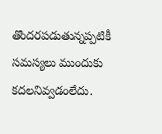తొందరపడుతున్నప్పటికీ  సమస్యలు ముందుకు కదలనివ్వడంలేదు.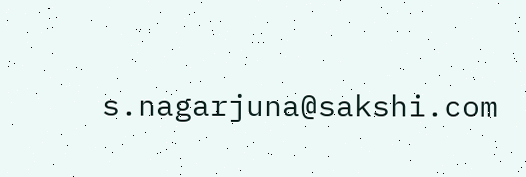s.nagarjuna@sakshi.com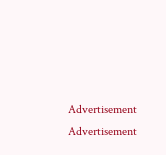Advertisement
Advertisement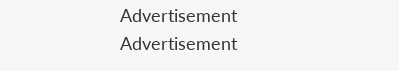Advertisement
Advertisement